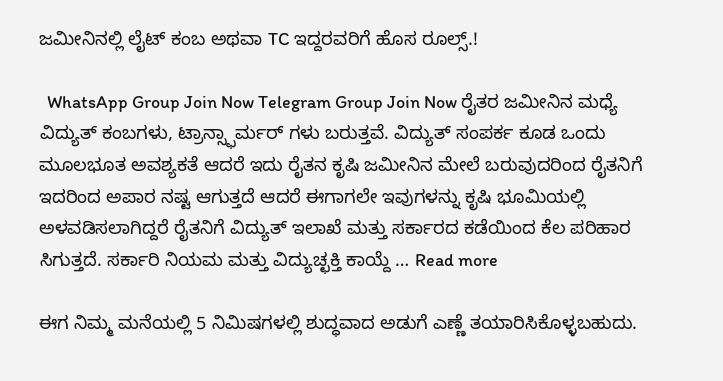ಜಮೀನಿನಲ್ಲಿ ಲೈಟ್ ಕಂಬ ಅಥವಾ TC ಇದ್ದರವರಿಗೆ ಹೊಸ ರೂಲ್ಸ್.!

  WhatsApp Group Join Now Telegram Group Join Now ರೈತರ ಜಮೀನಿನ ಮಧ್ಯೆ ವಿದ್ಯುತ್ ಕಂಬಗಳು, ಟ್ರಾನ್ಸ್ಫಾರ್ಮರ್ ಗಳು ಬರುತ್ತವೆ. ವಿದ್ಯುತ್ ಸಂಪರ್ಕ ಕೂಡ ಒಂದು ಮೂಲಭೂತ ಅವಶ್ಯಕತೆ ಆದರೆ ಇದು ರೈತನ ಕೃಷಿ ಜಮೀನಿನ ಮೇಲೆ ಬರುವುದರಿಂದ ರೈತನಿಗೆ ಇದರಿಂದ ಅಪಾರ ನಷ್ಟ ಆಗುತ್ತದೆ ಆದರೆ ಈಗಾಗಲೇ ಇವುಗಳನ್ನು ಕೃಷಿ ಭೂಮಿಯಲ್ಲಿ ಅಳವಡಿಸಲಾಗಿದ್ದರೆ ರೈತನಿಗೆ ವಿದ್ಯುತ್ ಇಲಾಖೆ ಮತ್ತು ಸರ್ಕಾರದ ಕಡೆಯಿಂದ ಕೆಲ ಪರಿಹಾರ ಸಿಗುತ್ತದೆ. ಸರ್ಕಾರಿ ನಿಯಮ ಮತ್ತು ವಿದ್ಯುಚ್ಛಕ್ತಿ ಕಾಯ್ದೆ … Read more

ಈಗ ನಿಮ್ಮ ಮನೆಯಲ್ಲಿ 5 ನಿಮಿಷಗಳಲ್ಲಿ ಶುದ್ಧವಾದ ಅಡುಗೆ ಎಣ್ಣೆ ತಯಾರಿಸಿಕೊಳ್ಳಬಹುದು.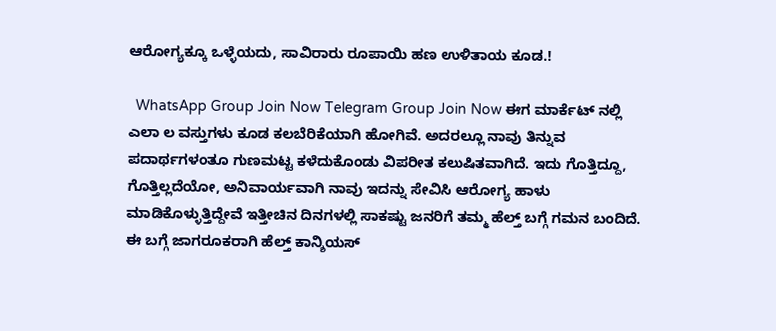ಆರೋಗ್ಯಕ್ಕೂ ಒಳ್ಳೆಯದು, ಸಾವಿರಾರು ರೂಪಾಯಿ ಹಣ ಉಳಿತಾಯ ಕೂಡ.!

  WhatsApp Group Join Now Telegram Group Join Now ಈಗ ಮಾರ್ಕೆಟ್ ನಲ್ಲಿ ಎಲಾ ಲ ವಸ್ತುಗಳು ಕೂಡ ಕಲಬೆರಿಕೆಯಾಗಿ ಹೋಗಿವೆ. ಅದರಲ್ಲೂ ನಾವು ತಿನ್ನುವ ಪದಾರ್ಥಗಳಂತೂ ಗುಣಮಟ್ಟ ಕಳೆದುಕೊಂಡು ವಿಪರೀತ ಕಲುಷಿತವಾಗಿದೆ. ಇದು ಗೊತ್ತಿದ್ದೂ, ಗೊತ್ತಿಲ್ಲದೆಯೋ, ಅನಿವಾರ್ಯವಾಗಿ ನಾವು ಇದನ್ನು ಸೇವಿಸಿ ಆರೋಗ್ಯ ಹಾಳು ಮಾಡಿಕೊಳ್ಳುತ್ತಿದ್ದೇವೆ ಇತ್ತೀಚಿನ ದಿನಗಳಲ್ಲಿ ಸಾಕಷ್ಟು ಜನರಿಗೆ ತಮ್ಮ ಹೆಲ್ತ್ ಬಗ್ಗೆ ಗಮನ ಬಂದಿದೆ. ಈ ಬಗ್ಗೆ ಜಾಗರೂಕರಾಗಿ ಹೆಲ್ತ್ ಕಾನ್ಶಿಯಸ್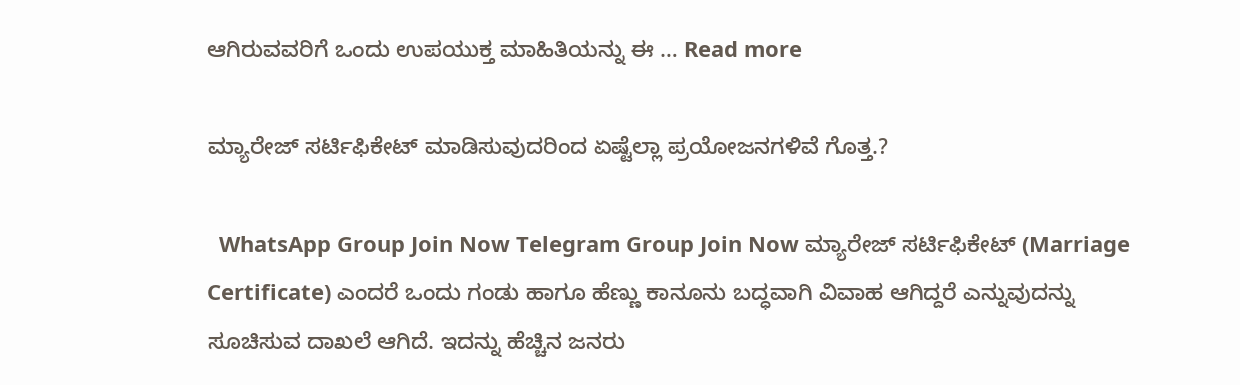ಆಗಿರುವವರಿಗೆ ಒಂದು ಉಪಯುಕ್ತ ಮಾಹಿತಿಯನ್ನು ಈ … Read more

ಮ್ಯಾರೇಜ್ ಸರ್ಟಿಫಿಕೇಟ್ ಮಾಡಿಸುವುದರಿಂದ ಏಷ್ಟೆಲ್ಲಾ ಪ್ರಯೋಜನಗಳಿವೆ ಗೊತ್ತ.?

  WhatsApp Group Join Now Telegram Group Join Now ಮ್ಯಾರೇಜ್ ಸರ್ಟಿಫಿಕೇಟ್ (Marriage Certificate) ಎಂದರೆ ಒಂದು ಗಂಡು ಹಾಗೂ ಹೆಣ್ಣು ಕಾನೂನು ಬದ್ಧವಾಗಿ ವಿವಾಹ ಆಗಿದ್ದರೆ ಎನ್ನುವುದನ್ನು ಸೂಚಿಸುವ ದಾಖಲೆ ಆಗಿದೆ. ಇದನ್ನು ಹೆಚ್ಚಿನ ಜನರು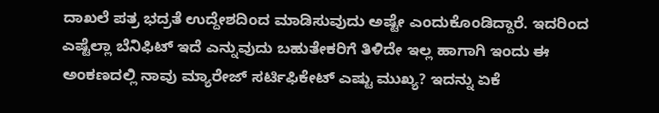ದಾಖಲೆ ಪತ್ರ ಭದ್ರತೆ ಉದ್ದೇಶದಿಂದ ಮಾಡಿಸುವುದು ಅಷ್ಟೇ ಎಂದುಕೊಂಡಿದ್ದಾರೆ. ಇದರಿಂದ ಎಷ್ಟೆಲ್ಲಾ ಬೆನಿಫಿಟ್ ಇದೆ ಎನ್ನುವುದು ಬಹುತೇಕರಿಗೆ ತಿಳಿದೇ ಇಲ್ಲ ಹಾಗಾಗಿ ಇಂದು ಈ ಅಂಕಣದಲ್ಲಿ ನಾವು ಮ್ಯಾರೇಜ್ ಸರ್ಟಿಫಿಕೇಟ್ ಎಷ್ಟು ಮುಖ್ಯ? ಇದನ್ನು ಏಕೆ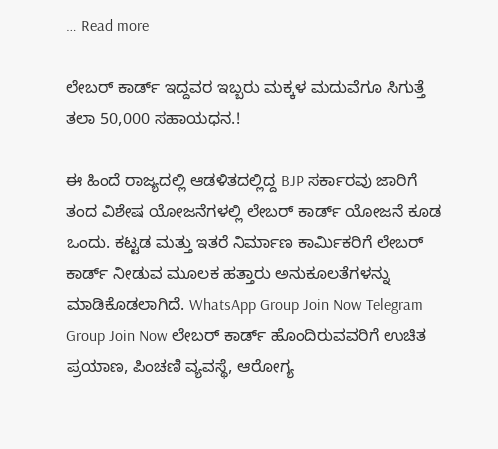… Read more

ಲೇಬರ್ ಕಾರ್ಡ್ ಇದ್ದವರ ಇಬ್ಬರು ಮಕ್ಕಳ ಮದುವೆಗೂ ಸಿಗುತ್ತೆ ತಲಾ 50,000 ಸಹಾಯಧನ.!

ಈ ಹಿಂದೆ ರಾಜ್ಯದಲ್ಲಿ ಆಡಳಿತದಲ್ಲಿದ್ದ BJP ಸರ್ಕಾರವು ಜಾರಿಗೆ ತಂದ ವಿಶೇಷ ಯೋಜನೆಗಳಲ್ಲಿ ಲೇಬರ್ ಕಾರ್ಡ್ ಯೋಜನೆ ಕೂಡ ಒಂದು. ಕಟ್ಟಡ ಮತ್ತು ಇತರೆ ನಿರ್ಮಾಣ ಕಾರ್ಮಿಕರಿಗೆ ಲೇಬರ್ ಕಾರ್ಡ್ ನೀಡುವ ಮೂಲಕ ಹತ್ತಾರು ಅನುಕೂಲತೆಗಳನ್ನು ಮಾಡಿಕೊಡಲಾಗಿದೆ. WhatsApp Group Join Now Telegram Group Join Now ಲೇಬರ್ ಕಾರ್ಡ್ ಹೊಂದಿರುವವರಿಗೆ ಉಚಿತ ಪ್ರಯಾಣ, ಪಿಂಚಣಿ ವ್ಯವಸ್ಥೆ, ಆರೋಗ್ಯ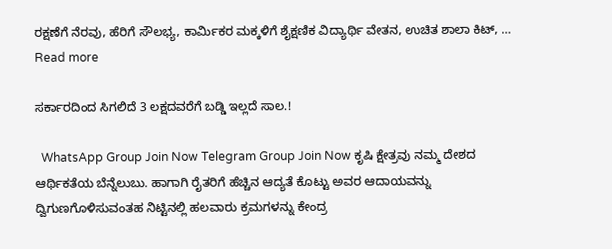ರಕ್ಷಣೆಗೆ ನೆರವು, ಹೆರಿಗೆ ಸೌಲಭ್ಯ, ಕಾರ್ಮಿಕರ ಮಕ್ಕಳಿಗೆ ಶೈಕ್ಷಣಿಕ ವಿದ್ಯಾರ್ಥಿ ವೇತನ, ಉಚಿತ ಶಾಲಾ ಕಿಟ್, … Read more

ಸರ್ಕಾರದಿಂದ ಸಿಗಲಿದೆ 3 ಲಕ್ಷದವರೆಗೆ ಬಡ್ಡಿ ಇಲ್ಲದೆ ಸಾಲ.!

  WhatsApp Group Join Now Telegram Group Join Now ಕೃಷಿ ಕ್ಷೇತ್ರವು ನಮ್ಮ ದೇಶದ ಆರ್ಥಿಕತೆಯ ಬೆನ್ನೆಲುಬು. ಹಾಗಾಗಿ ರೈತರಿಗೆ ಹೆಚ್ಚಿನ ಆದ್ಯತೆ ಕೊಟ್ಟು ಅವರ ಆದಾಯವನ್ನು ದ್ವಿಗುಣಗೊಳಿಸುವಂತಹ ನಿಟ್ಟಿನಲ್ಲಿ ಹಲವಾರು ಕ್ರಮಗಳನ್ನು ಕೇಂದ್ರ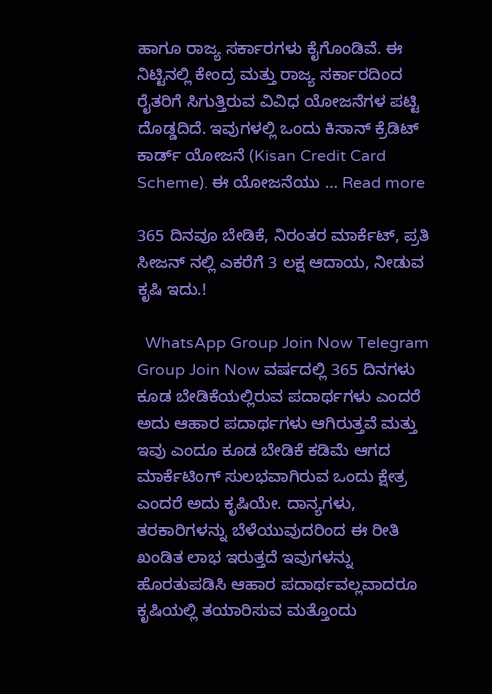ಹಾಗೂ ರಾಜ್ಯ ಸರ್ಕಾರಗಳು ಕೈಗೊಂಡಿವೆ. ಈ ನಿಟ್ಟಿನಲ್ಲಿ ಕೇಂದ್ರ ಮತ್ತು ರಾಜ್ಯ ಸರ್ಕಾರದಿಂದ ರೈತರಿಗೆ ಸಿಗುತ್ತಿರುವ ವಿವಿಧ ಯೋಜನೆಗಳ ಪಟ್ಟಿ ದೊಡ್ಡದಿದೆ. ಇವುಗಳಲ್ಲಿ ಒಂದು ಕಿಸಾನ್ ಕ್ರೆಡಿಟ್ ಕಾರ್ಡ್ ಯೋಜನೆ (Kisan Credit Card Scheme). ಈ ಯೋಜನೆಯು … Read more

365 ದಿನವೂ ಬೇಡಿಕೆ, ನಿರಂತರ ಮಾರ್ಕೆಟ್, ಪ್ರತಿ ಸೀಜನ್ ನಲ್ಲಿ ಎಕರೆಗೆ 3 ಲಕ್ಷ ಆದಾಯ, ನೀಡುವ ಕೃಷಿ ಇದು.!

  WhatsApp Group Join Now Telegram Group Join Now ವರ್ಷದಲ್ಲಿ 365 ದಿನಗಳು ಕೂಡ ಬೇಡಿಕೆಯಲ್ಲಿರುವ ಪದಾರ್ಥಗಳು ಎಂದರೆ ಅದು ಆಹಾರ ಪದಾರ್ಥಗಳು ಆಗಿರುತ್ತವೆ ಮತ್ತು ಇವು ಎಂದೂ ಕೂಡ ಬೇಡಿಕೆ ಕಡಿಮೆ ಆಗದ ಮಾರ್ಕೆಟಿಂಗ್ ಸುಲಭವಾಗಿರುವ ಒಂದು ಕ್ಷೇತ್ರ ಎಂದರೆ ಅದು ಕೃಷಿಯೇ. ದಾನ್ಯಗಳು, ತರಕಾರಿಗಳನ್ನು ಬೆಳೆಯುವುದರಿಂದ ಈ ರೀತಿ ಖಂಡಿತ ಲಾಭ ಇರುತ್ತದೆ ಇವುಗಳನ್ನು ಹೊರತುಪಡಿಸಿ ಆಹಾರ ಪದಾರ್ಥವಲ್ಲವಾದರೂ ಕೃಷಿಯಲ್ಲಿ ತಯಾರಿಸುವ ಮತ್ತೊಂದು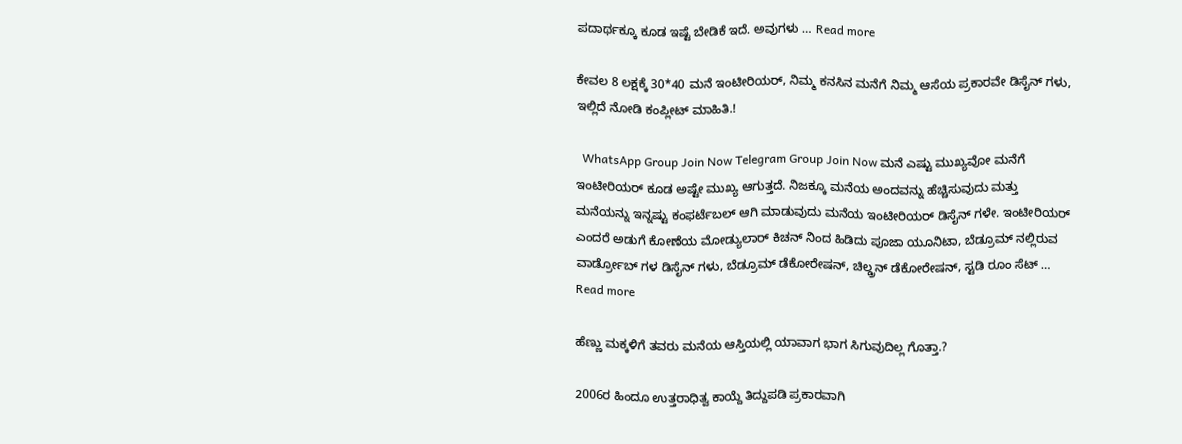ಪದಾರ್ಥಕ್ಕೂ ಕೂಡ ಇಷ್ಟೆ ಬೇಡಿಕೆ ಇದೆ. ಅವುಗಳು … Read more

ಕೇವಲ 8 ಲಕ್ಷಕ್ಕೆ 30*40 ಮನೆ ಇಂಟೀರಿಯರ್, ನಿಮ್ಮ ಕನಸಿನ ಮನೆಗೆ ನಿಮ್ಮ ಆಸೆಯ ಪ್ರಕಾರವೇ ಡಿಸೈನ್ ಗಳು, ಇಲ್ಲಿದೆ ನೋಡಿ ಕಂಪ್ಲೀಟ್ ಮಾಹಿತಿ.!

  WhatsApp Group Join Now Telegram Group Join Now ಮನೆ ಎಷ್ಟು ಮುಖ್ಯವೋ ಮನೆಗೆ ಇಂಟೀರಿಯರ್ ಕೂಡ ಅಷ್ಟೇ ಮುಖ್ಯ ಆಗುತ್ತದೆ. ನಿಜಕ್ಕೂ ಮನೆಯ ಅಂದವನ್ನು ಹೆಚ್ಚಿಸುವುದು ಮತ್ತು ಮನೆಯನ್ನು ಇನ್ನಷ್ಟು ಕಂಫರ್ಟೆಬಲ್ ಆಗಿ ಮಾಡುವುದು ಮನೆಯ ಇಂಟೀರಿಯರ್ ಡಿಸೈನ್ ಗಳೇ. ಇಂಟೀರಿಯರ್ ಎಂದರೆ ಅಡುಗೆ ಕೋಣೆಯ ಮೋಡ್ಯುಲಾರ್ ಕಿಚನ್ ನಿಂದ ಹಿಡಿದು ಪೂಜಾ ಯೂನಿಟಾ, ಬೆಡ್ರೂಮ್ ನಲ್ಲಿರುವ ವಾರ್ಡ್ರೋಬ್ ಗಳ ಡಿಸೈನ್ ಗಳು, ಬೆಡ್ರೂಮ್ ಡೆಕೋರೇಷನ್, ಚಿಲ್ಡ್ರನ್ ಡೆಕೋರೇಷನ್, ಸ್ಟಡಿ ರೂಂ ಸೆಟ್ … Read more

ಹೆಣ್ಣು ಮಕ್ಕಳಿಗೆ ತವರು ಮನೆಯ ಆಸ್ತಿಯಲ್ಲಿ ಯಾವಾಗ ಭಾಗ ಸಿಗುವುದಿಲ್ಲ ಗೊತ್ತಾ.?

2006ರ ಹಿಂದೂ ಉತ್ತರಾಧಿತ್ವ ಕಾಯ್ದೆ ತಿದ್ದುಪಡಿ ಪ್ರಕಾರವಾಗಿ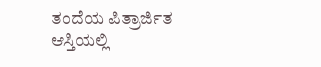ತಂದೆಯ ಪಿತ್ರಾರ್ಜಿತ ಆಸ್ತಿಯಲ್ಲಿ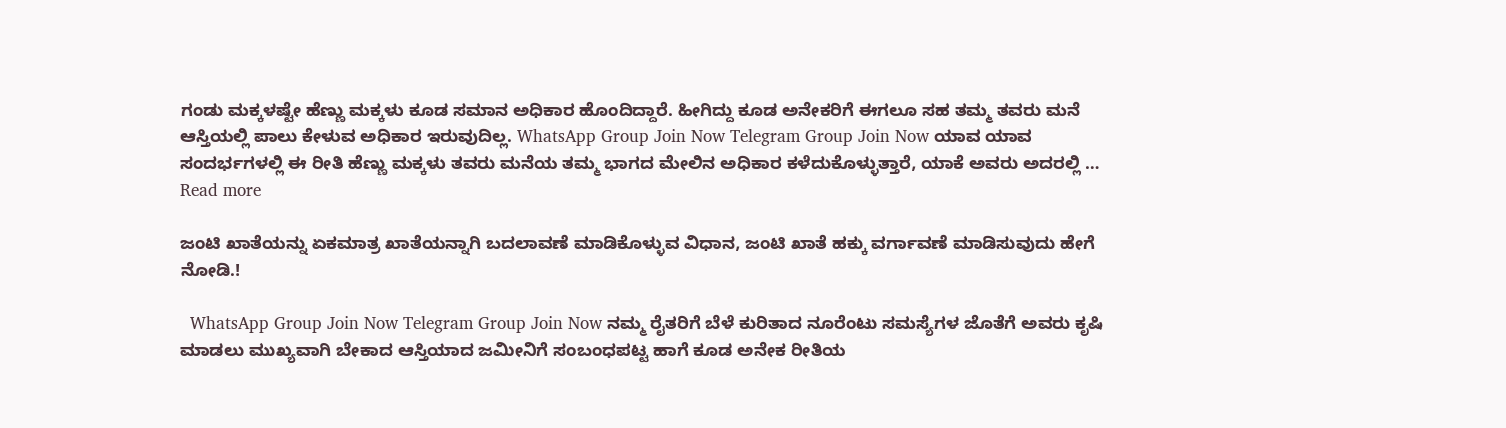ಗಂಡು ಮಕ್ಕಳಷ್ಟೇ ಹೆಣ್ಣು ಮಕ್ಕಳು ಕೂಡ ಸಮಾನ ಅಧಿಕಾರ ಹೊಂದಿದ್ದಾರೆ. ಹೀಗಿದ್ದು ಕೂಡ ಅನೇಕರಿಗೆ ಈಗಲೂ ಸಹ ತಮ್ಮ ತವರು ಮನೆ ಆಸ್ತಿಯಲ್ಲಿ ಪಾಲು ಕೇಳುವ ಅಧಿಕಾರ ಇರುವುದಿಲ್ಲ. WhatsApp Group Join Now Telegram Group Join Now ಯಾವ ಯಾವ ಸಂದರ್ಭಗಳಲ್ಲಿ ಈ ರೀತಿ ಹೆಣ್ಣು ಮಕ್ಕಳು ತವರು ಮನೆಯ ತಮ್ಮ ಭಾಗದ ಮೇಲಿನ ಅಧಿಕಾರ ಕಳೆದುಕೊಳ್ಳುತ್ತಾರೆ, ಯಾಕೆ ಅವರು ಅದರಲ್ಲಿ … Read more

ಜಂಟಿ ಖಾತೆಯನ್ನು ಏಕಮಾತ್ರ ಖಾತೆಯನ್ನಾಗಿ ಬದಲಾವಣೆ ಮಾಡಿಕೊಳ್ಳುವ ವಿಧಾನ, ಜಂಟಿ ಖಾತೆ ಹಕ್ಕು ವರ್ಗಾವಣೆ ಮಾಡಿಸುವುದು ಹೇಗೆ ನೋಡಿ.!

  WhatsApp Group Join Now Telegram Group Join Now ನಮ್ಮ ರೈತರಿಗೆ ಬೆಳೆ ಕುರಿತಾದ ನೂರೆಂಟು ಸಮಸ್ಯೆಗಳ ಜೊತೆಗೆ ಅವರು ಕೃಷಿ ಮಾಡಲು ಮುಖ್ಯವಾಗಿ ಬೇಕಾದ ಆಸ್ತಿಯಾದ ಜಮೀನಿಗೆ ಸಂಬಂಧಪಟ್ಟ ಹಾಗೆ ಕೂಡ ಅನೇಕ ರೀತಿಯ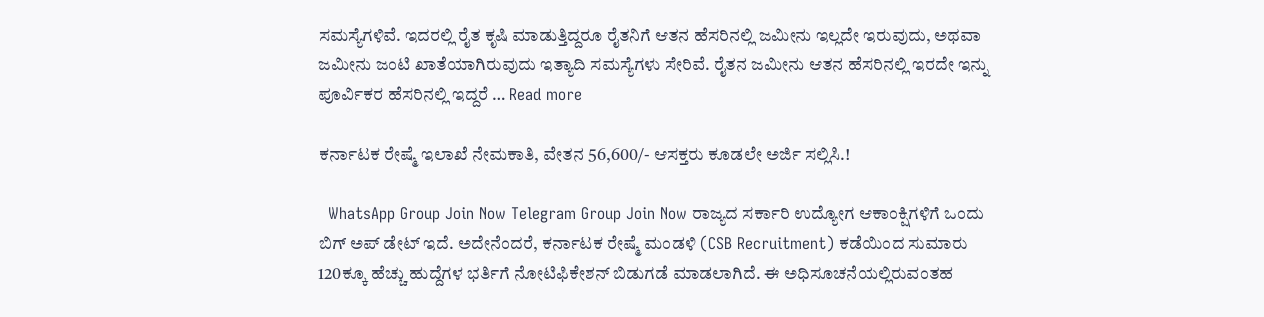ಸಮಸ್ಯೆಗಳಿವೆ. ಇದರಲ್ಲಿ ರೈತ ಕೃಷಿ ಮಾಡುತ್ತಿದ್ದರೂ ರೈತನಿಗೆ ಆತನ ಹೆಸರಿನಲ್ಲಿ ಜಮೀನು ಇಲ್ಲದೇ ಇರುವುದು, ಅಥವಾ ಜಮೀನು ಜಂಟಿ ಖಾತೆಯಾಗಿರುವುದು ಇತ್ಯಾದಿ ಸಮಸ್ಯೆಗಳು ಸೇರಿವೆ. ರೈತನ ಜಮೀನು ಆತನ ಹೆಸರಿನಲ್ಲಿ ಇರದೇ ಇನ್ನು ಪೂರ್ವಿಕರ ಹೆಸರಿನಲ್ಲಿ ಇದ್ದರೆ … Read more

ಕರ್ನಾಟಕ ರೇಷ್ಮೆ ಇಲಾಖೆ ನೇಮಕಾತಿ, ವೇತನ 56,600/- ಆಸಕ್ತರು ಕೂಡಲೇ ಅರ್ಜಿ ಸಲ್ಲಿಸಿ.!

  WhatsApp Group Join Now Telegram Group Join Now ರಾಜ್ಯದ ಸರ್ಕಾರಿ ಉದ್ಯೋಗ ಆಕಾಂಕ್ಷಿಗಳಿಗೆ ಒಂದು ಬಿಗ್ ಅಪ್ ಡೇಟ್ ಇದೆ. ಅದೇನೆಂದರೆ, ಕರ್ನಾಟಕ ರೇಷ್ಮೆ ಮಂಡಳಿ (CSB Recruitment) ಕಡೆಯಿಂದ ಸುಮಾರು 120ಕ್ಕೂ ಹೆಚ್ಚು ಹುದ್ದೆಗಳ ಭರ್ತಿಗೆ ನೋಟಿಫಿಕೇಶನ್ ಬಿಡುಗಡೆ ಮಾಡಲಾಗಿದೆ. ಈ ಅಧಿಸೂಚನೆಯಲ್ಲಿರುವಂತಹ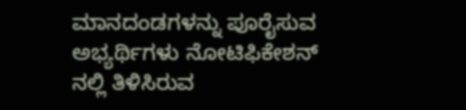ಮಾನದಂಡಗಳನ್ನು ಪೂರೈಸುವ ಅಭ್ಯರ್ಥಿಗಳು ನೋಟಿಫಿಕೇಶನ್ ನಲ್ಲಿ ತಿಳಿಸಿರುವ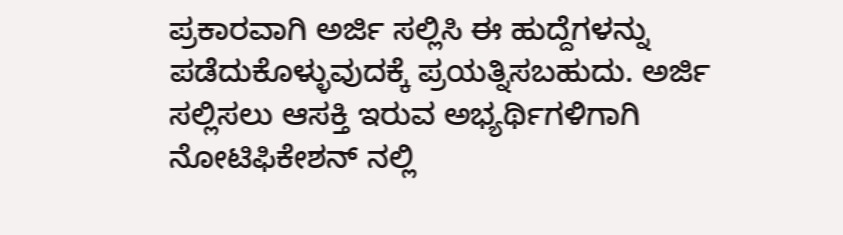ಪ್ರಕಾರವಾಗಿ ಅರ್ಜಿ ಸಲ್ಲಿಸಿ ಈ ಹುದ್ದೆಗಳನ್ನು ಪಡೆದುಕೊಳ್ಳುವುದಕ್ಕೆ ಪ್ರಯತ್ನಿಸಬಹುದು. ಅರ್ಜಿ ಸಲ್ಲಿಸಲು ಆಸಕ್ತಿ ಇರುವ ಅಭ್ಯರ್ಥಿಗಳಿಗಾಗಿ ನೋಟಿಫಿಕೇಶನ್ ನಲ್ಲಿ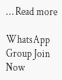… Read more

WhatsApp Group Join Now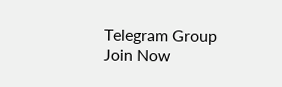Telegram Group Join Now